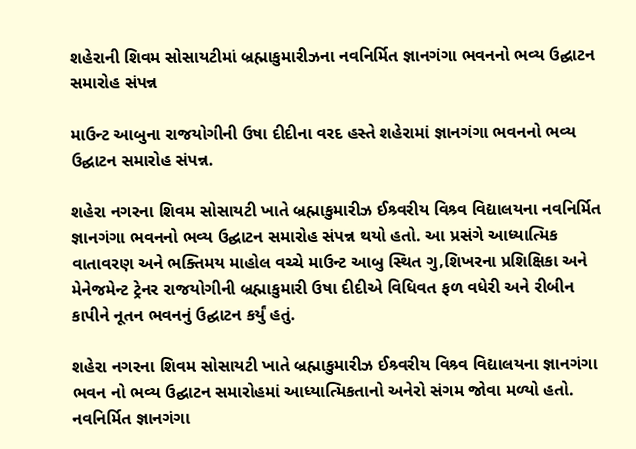શહેરાની શિવમ સોસાયટીમાં બ્રહ્માકુમારીઝના નવનિર્મિત જ્ઞાનગંગા ભવનનો ભવ્ય ઉદ્ઘાટન સમારોહ સંપન્ન

માઉન્ટ આબુના રાજયોગીની ઉષા દીદીના વરદ હસ્તે શહેરામાં જ્ઞાનગંગા ભવનનો ભવ્ય ઉદ્ઘાટન સમારોહ સંપન્ન.

શહેરા નગરના શિવમ સોસાયટી ખાતે બ્રહ્માકુમારીઝ ઈશ્ર્વરીય વિશ્ર્વ વિદ્યાલયના નવનિર્મિત જ્ઞાનગંગા ભવનનો ભવ્ય ઉદ્ઘાટન સમારોહ સંપન્ન થયો હતો. આ પ્રસંગે આધ્યાત્મિક વાતાવરણ અને ભક્તિમય માહોલ વચ્ચે માઉન્ટ આબુ સ્થિત ગુ‚શિખરના પ્રશિક્ષિકા અને મેનેજમેન્ટ ટ્રેનર રાજયોગીની બ્રહ્માકુમારી ઉષા દીદીએ વિધિવત ફળ વધેરી અને રીબીન કાપીને નૂતન ભવનનું ઉદ્ઘાટન કર્યું હતું.

શહેરા નગરના શિવમ સોસાયટી ખાતે બ્રહ્માકુમારીઝ ઈશ્ર્વરીય વિશ્ર્વ વિદ્યાલયના જ્ઞાનગંગા ભવન નો ભવ્ય ઉદ્ઘાટન સમારોહમાં આધ્યાત્મિકતાનો અનેરો સંગમ જોવા મળ્યો હતો. નવનિર્મિત જ્ઞાનગંગા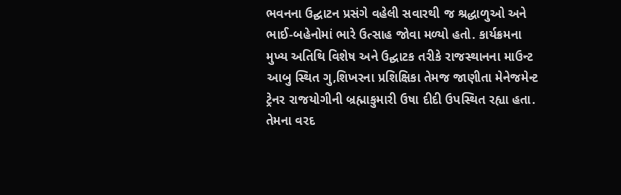ભવનના ઉદ્ઘાટન પ્રસંગે વહેલી સવારથી જ શ્રદ્ધાળુઓ અને ભાઈ-બહેનોમાં ભારે ઉત્સાહ જોવા મળ્યો હતો. કાર્યક્રમના મુખ્ય અતિથિ વિશેષ અને ઉદ્ઘાટક તરીકે રાજસ્થાનના માઉન્ટ આબુ સ્થિત ગુ‚શિખરના પ્રશિક્ષિકા તેમજ જાણીતા મેનેજમેન્ટ ટ્રેનર રાજયોગીની બ્રહ્માકુમારી ઉષા દીદી ઉપસ્થિત રહ્યા હતા. તેમના વરદ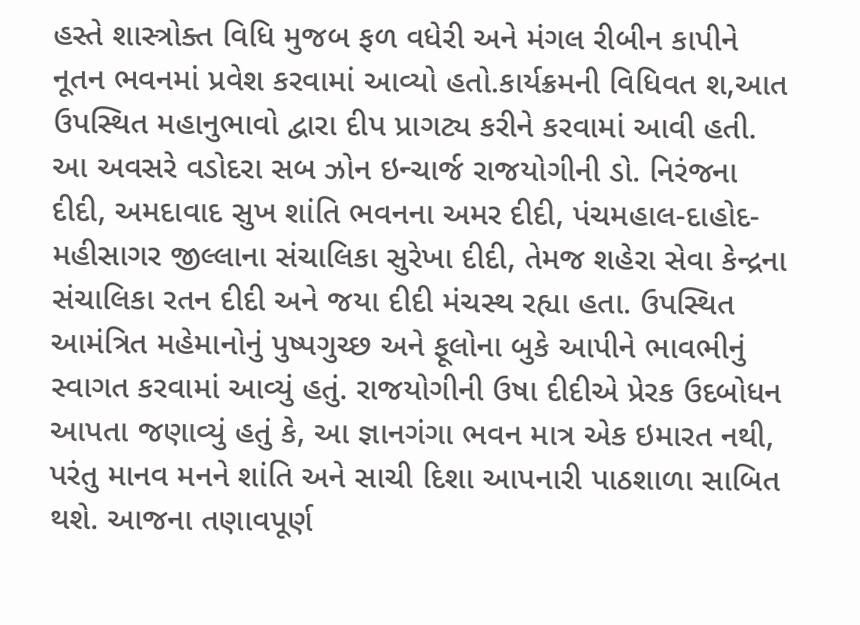હસ્તે શાસ્ત્રોક્ત વિધિ મુજબ ફળ વધેરી અને મંગલ રીબીન કાપીને નૂતન ભવનમાં પ્રવેશ કરવામાં આવ્યો હતો.કાર્યક્રમની વિધિવત શ‚આત ઉપસ્થિત મહાનુભાવો દ્વારા દીપ પ્રાગટ્ય કરીને કરવામાં આવી હતી. આ અવસરે વડોદરા સબ ઝોન ઇન્ચાર્જ રાજયોગીની ડો. નિરંજના દીદી, અમદાવાદ સુખ શાંતિ ભવનના અમર દીદી, પંચમહાલ-દાહોદ-મહીસાગર જીલ્લાના સંચાલિકા સુરેખા દીદી, તેમજ શહેરા સેવા કેન્દ્રના સંચાલિકા રતન દીદી અને જયા દીદી મંચસ્થ રહ્યા હતા. ઉપસ્થિત આમંત્રિત મહેમાનોનું પુષ્પગુચ્છ અને ફૂલોના બુકે આપીને ભાવભીનું સ્વાગત કરવામાં આવ્યું હતું. રાજયોગીની ઉષા દીદીએ પ્રેરક ઉદબોધન આપતા જણાવ્યું હતું કે, આ જ્ઞાનગંગા ભવન માત્ર એક ઇમારત નથી, પરંતુ માનવ મનને શાંતિ અને સાચી દિશા આપનારી પાઠશાળા સાબિત થશે. આજના તણાવપૂર્ણ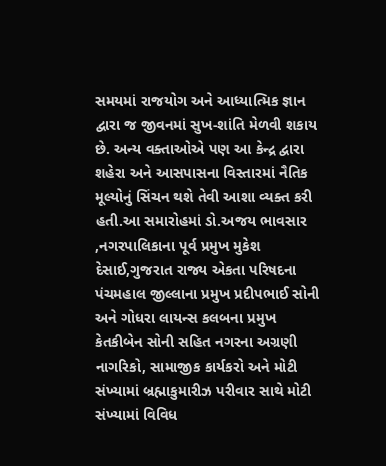સમયમાં રાજયોગ અને આધ્યાત્મિક જ્ઞાન દ્વારા જ જીવનમાં સુખ-શાંતિ મેળવી શકાય છે. અન્ય વક્તાઓએ પણ આ કેન્દ્ર દ્વારા શહેરા અને આસપાસના વિસ્તારમાં નૈતિક મૂલ્યોનું સિંચન થશે તેવી આશા વ્યક્ત કરી હતી.આ સમારોહમાં ડો.અજય ભાવસાર ,નગરપાલિકાના પૂર્વ પ્રમુખ મુકેશ દેસાઈ,ગુજરાત રાજ્ય એકતા પરિષદના પંચમહાલ જીલ્લાના પ્રમુખ પ્રદીપભાઈ સોની અને ગોધરા લાયન્સ કલબના પ્રમુખ કેતકીબેન સોની સહિત નગરના અગ્રણી નાગરિકો, સામાજીક કાર્યકરો અને મોટી સંખ્યામાં બ્રહ્માકુમારીઝ પરીવાર સાથે મોટી સંખ્યામાં વિવિધ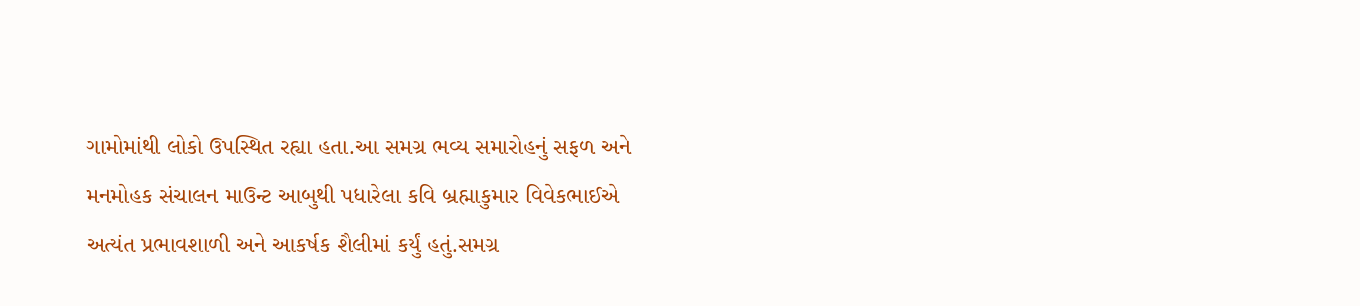ગામોમાંથી લોકો ઉપસ્થિત રહ્યા હતા.આ સમગ્ર ભવ્ય સમારોહનું સફળ અને મનમોહક સંચાલન માઉન્ટ આબુથી પધારેલા કવિ બ્રહ્માકુમાર વિવેકભાઈએ અત્યંત પ્રભાવશાળી અને આકર્ષક શૈલીમાં કર્યું હતું.સમગ્ર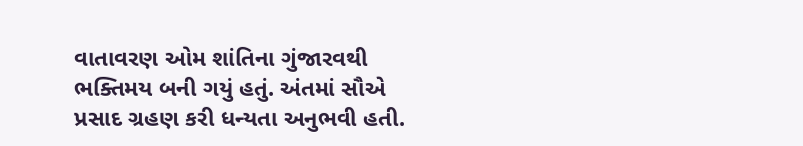વાતાવરણ ઓમ શાંતિના ગુંજારવથી ભક્તિમય બની ગયું હતું. અંતમાં સૌએ પ્રસાદ ગ્રહણ કરી ધન્યતા અનુભવી હતી.